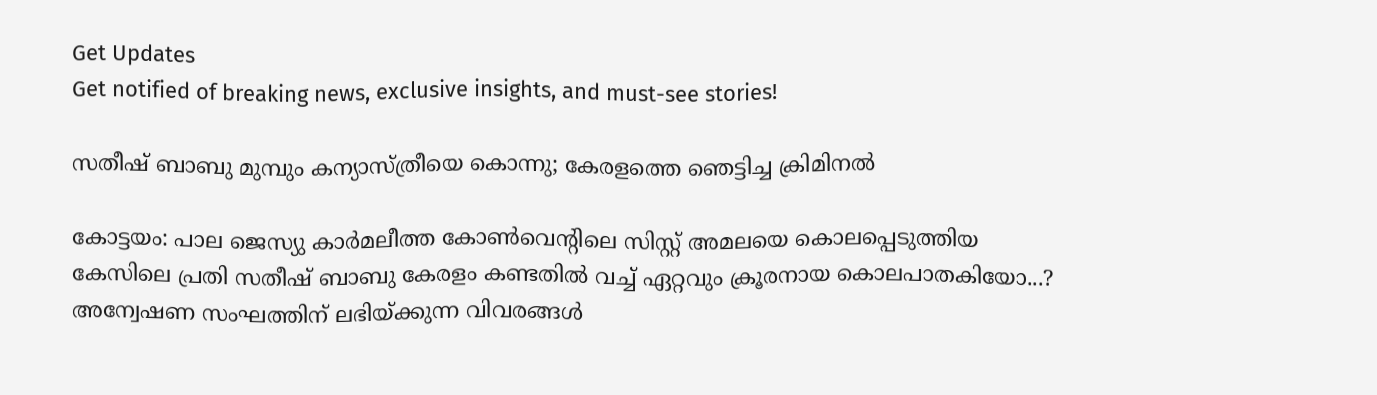Get Updates
Get notified of breaking news, exclusive insights, and must-see stories!

സതീഷ് ബാബു മുമ്പും കന്യാസ്ത്രീയെ കൊന്നു; കേരളത്തെ ഞെട്ടിച്ച ക്രിമിനല്‍

കോട്ടയം: പാല ജെസ്യു കാര്‍മലീത്ത കോണ്‍വെന്റിലെ സിസ്റ്റ് അമലയെ കൊലപ്പെടുത്തിയ കേസിലെ പ്രതി സതീഷ് ബാബു കേരളം കണ്ടതില്‍ വച്ച് ഏറ്റവും ക്രൂരനായ കൊലപാതകിയോ...? അന്വേഷണ സംഘത്തിന് ലഭിയ്ക്കുന്ന വിവരങ്ങള്‍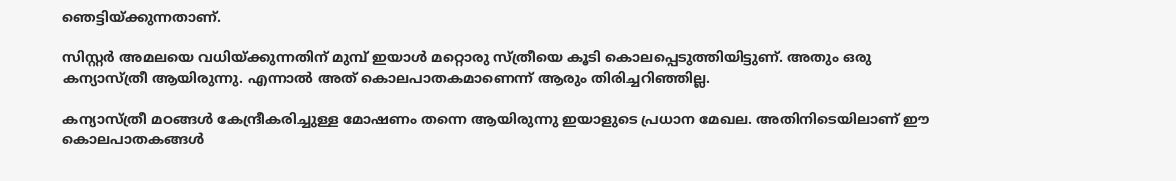ഞെട്ടിയ്ക്കുന്നതാണ്.

സിസ്റ്റര്‍ അമലയെ വധിയ്ക്കുന്നതിന് മുമ്പ് ഇയാള്‍ മറ്റൊരു സ്ത്രീയെ കൂടി കൊലപ്പെടുത്തിയിട്ടുണ്. അതും ഒരു കന്യാസ്ത്രീ ആയിരുന്നു. എന്നാല്‍ അത് കൊലപാതകമാണെന്ന് ആരും തിരിച്ചറിഞ്ഞില്ല.

കന്യാസ്ത്രീ മഠങ്ങള്‍ കേന്ദ്രീകരിച്ചുള്ള മോഷണം തന്നെ ആയിരുന്നു ഇയാളുടെ പ്രധാന മേഖല. അതിനിടെയിലാണ് ഈ കൊലപാതകങ്ങള്‍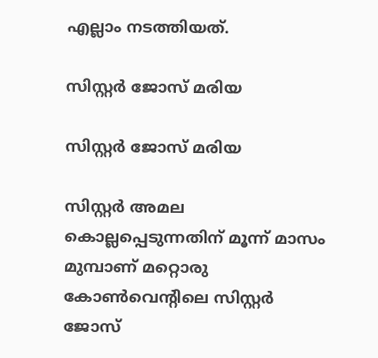എല്ലാം നടത്തിയത്.

സിസ്റ്റര്‍ ജോസ് മരിയ

സിസ്റ്റര്‍ ജോസ് മരിയ

സിസ്റ്റര്‍ അമല കൊല്ലപ്പെടുന്നതിന് മൂന്ന് മാസം മുമ്പാണ് മറ്റൊരു കോണ്‍വെന്റിലെ സിസ്റ്റര്‍ ജോസ്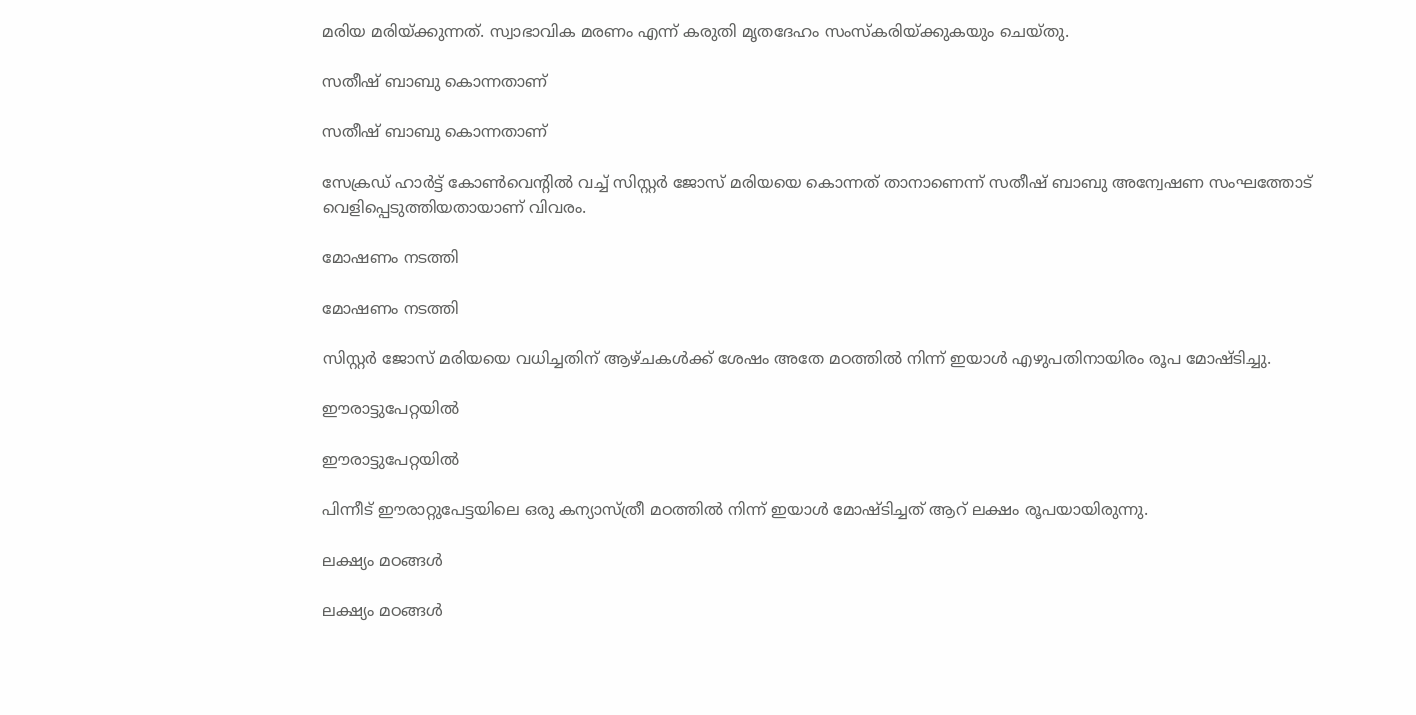മരിയ മരിയ്ക്കുന്നത്. സ്വാഭാവിക മരണം എന്ന് കരുതി മൃതദേഹം സംസ്‌കരിയ്ക്കുകയും ചെയ്തു.

സതീഷ് ബാബു കൊന്നതാണ്

സതീഷ് ബാബു കൊന്നതാണ്

സേക്രഡ് ഹാര്‍ട്ട് കോണ്‍വെന്റില്‍ വച്ച് സിസ്റ്റര്‍ ജോസ് മരിയയെ കൊന്നത് താനാണെന്ന് സതീഷ് ബാബു അന്വേഷണ സംഘത്തോട് വെളിപ്പെടുത്തിയതായാണ് വിവരം.

മോഷണം നടത്തി

മോഷണം നടത്തി

സിസ്റ്റര്‍ ജോസ് മരിയയെ വധിച്ചതിന് ആഴ്ചകള്‍ക്ക് ശേഷം അതേ മഠത്തില്‍ നിന്ന് ഇയാള്‍ എഴുപതിനായിരം രൂപ മോഷ്ടിച്ചു.

ഈരാട്ടുപേറ്റയില്‍

ഈരാട്ടുപേറ്റയില്‍

പിന്നീട് ഈരാറ്റുപേട്ടയിലെ ഒരു കന്യാസ്ത്രീ മഠത്തില്‍ നിന്ന് ഇയാള്‍ മോഷ്ടിച്ചത് ആറ് ലക്ഷം രൂപയായിരുന്നു.

ലക്ഷ്യം മഠങ്ങള്‍

ലക്ഷ്യം മഠങ്ങള്‍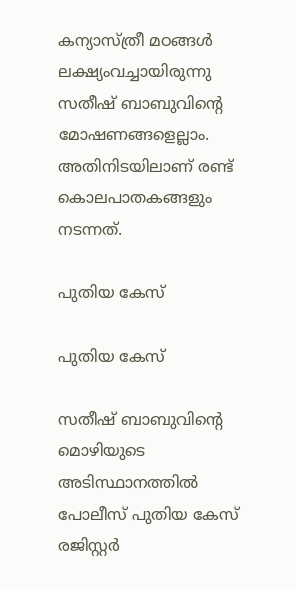കന്യാസ്ത്രീ മഠങ്ങള്‍ ലക്ഷ്യംവച്ചായിരുന്നു സതീഷ് ബാബുവിന്റെ മോഷണങ്ങളെല്ലാം. അതിനിടയിലാണ് രണ്ട് കൊലപാതകങ്ങളും നടന്നത്.

പുതിയ കേസ്

പുതിയ കേസ്

സതീഷ് ബാബുവിന്റെ മൊഴിയുടെ അടിസ്ഥാനത്തില്‍ പോലീസ് പുതിയ കേസ് രജിസ്റ്റര്‍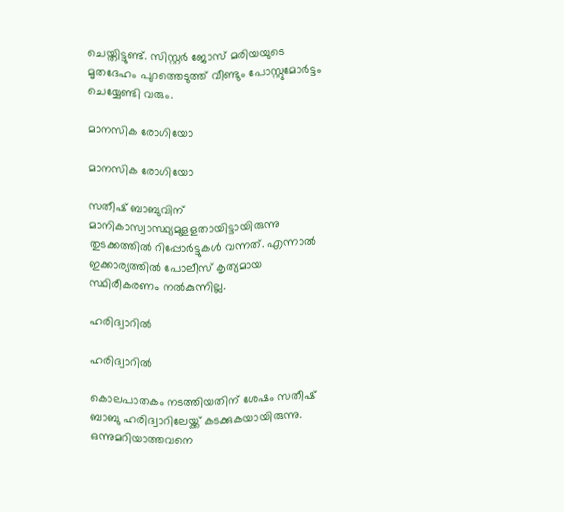ചെയ്തിട്ടുണ്ട്. സിസ്റ്റര്‍ ജോസ് മരിയയുടെ മൃതദേഹം പുറത്തെടുത്ത് വീണ്ടും പോസ്റ്റുമോര്‍ട്ടം ചെയ്യേണ്ടി വരും.

മാനസിക രോഗിയോ

മാനസിക രോഗിയോ

സതീഷ് ബാബുവിന് മാനികാസ്വാസ്ഥ്യമുളളതായിട്ടായിരുന്നു തുടക്കത്തിൽ റിപ്പോര്‍ട്ടുകള്‍ വന്നത്. എന്നാല്‍ ഇക്കാര്യത്തില്‍ പോലീസ് കൃത്യമായ സ്ഥിരീകരണം നല്‍കുന്നില്ല.

ഹരിദ്വാറില്‍

ഹരിദ്വാറില്‍

കൊലപാതകം നടത്തിയതിന് ശേഷം സതീഷ് ബാബു ഹരിദ്വാറിലേയ്ക്ക് കടക്കുകയായിരുന്നു. ഒന്നുമറിയാത്തവനെ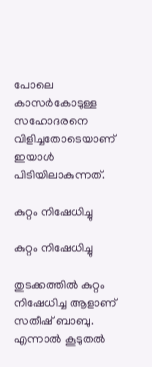പോലെ കാസര്‍കോടുള്ള സഹോദരനെ വിളിച്ചതോടെയാണ് ഇയാള്‍ പിടിയിലാകുന്നത്.

കുറ്റം നിഷേധിച്ചു

കുറ്റം നിഷേധിച്ചു

തുടക്കത്തില്‍ കുറ്റം നിഷേധിച്ച ആളാണ് സതീഷ് ബാബു. എന്നാല്‍ കൂടുതല്‍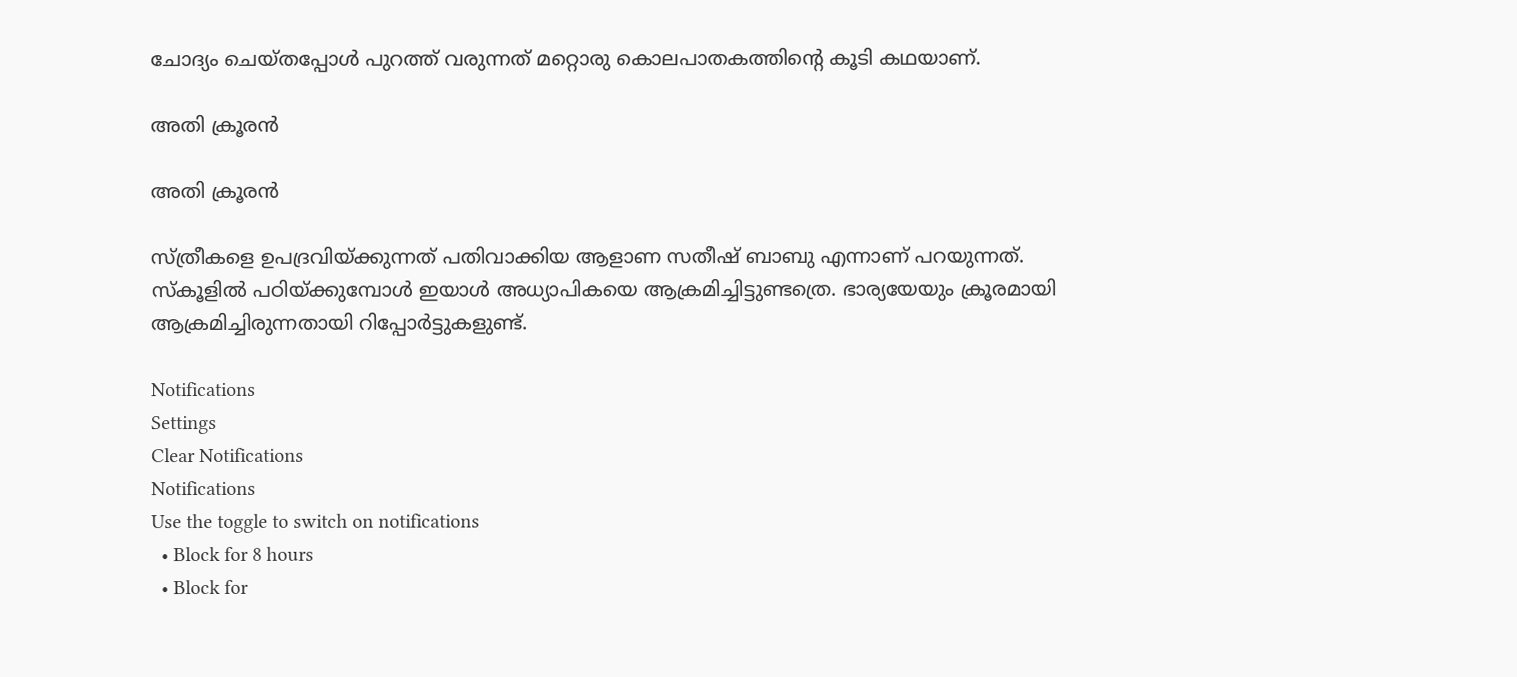ചോദ്യം ചെയ്തപ്പോള്‍ പുറത്ത് വരുന്നത് മറ്റൊരു കൊലപാതകത്തിന്റെ കൂടി കഥയാണ്.

അതി ക്രൂരന്‍

അതി ക്രൂരന്‍

സ്ത്രീകളെ ഉപദ്രവിയ്ക്കുന്നത് പതിവാക്കിയ ആളാണ സതീഷ് ബാബു എന്നാണ് പറയുന്നത്. സ്‌കൂളില്‍ പഠിയ്ക്കുമ്പോള്‍ ഇയാള്‍ അധ്യാപികയെ ആക്രമിച്ചിട്ടുണ്ടത്രെ. ഭാര്യയേയും ക്രൂരമായി ആക്രമിച്ചിരുന്നതായി റിപ്പോര്‍ട്ടുകളുണ്ട്.

Notifications
Settings
Clear Notifications
Notifications
Use the toggle to switch on notifications
  • Block for 8 hours
  • Block for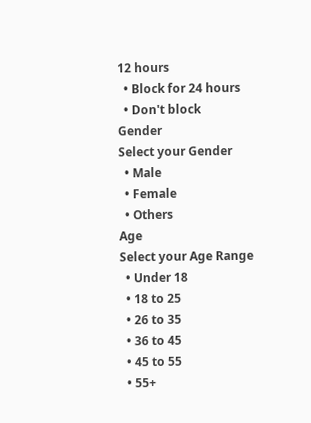12 hours
  • Block for 24 hours
  • Don't block
Gender
Select your Gender
  • Male
  • Female
  • Others
Age
Select your Age Range
  • Under 18
  • 18 to 25
  • 26 to 35
  • 36 to 45
  • 45 to 55
  • 55+